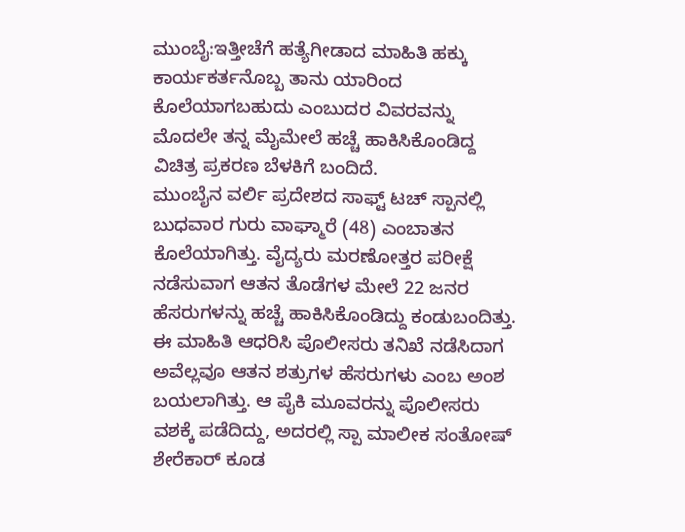ಮುಂಬೈ:ಇತ್ತೀಚೆಗೆ ಹತ್ಯೆಗೀಡಾದ ಮಾಹಿತಿ ಹಕ್ಕು ಕಾರ್ಯಕರ್ತನೊಬ್ಬ ತಾನು ಯಾರಿಂದ ಕೊಲೆಯಾಗಬಹುದು ಎಂಬುದರ ವಿವರವನ್ನು ಮೊದಲೇ ತನ್ನ ಮೈಮೇಲೆ ಹಚ್ಚೆ ಹಾಕಿಸಿಕೊಂಡಿದ್ದ ವಿಚಿತ್ರ ಪ್ರಕರಣ ಬೆಳಕಿಗೆ ಬಂದಿದೆ.
ಮುಂಬೈನ ವರ್ಲಿ ಪ್ರದೇಶದ ಸಾಫ್ಟ್ ಟಚ್ ಸ್ಪಾನಲ್ಲಿ ಬುಧವಾರ ಗುರು ವಾಘ್ಮಾರೆ (48) ಎಂಬಾತನ ಕೊಲೆಯಾಗಿತ್ತು. ವೈದ್ಯರು ಮರಣೋತ್ತರ ಪರೀಕ್ಷೆ ನಡೆಸುವಾಗ ಆತನ ತೊಡೆಗಳ ಮೇಲೆ 22 ಜನರ ಹೆಸರುಗಳನ್ನು ಹಚ್ಚೆ ಹಾಕಿಸಿಕೊಂಡಿದ್ದು ಕಂಡುಬಂದಿತ್ತು. ಈ ಮಾಹಿತಿ ಆಧರಿಸಿ ಪೊಲೀಸರು ತನಿಖೆ ನಡೆಸಿದಾಗ ಅವೆಲ್ಲವೂ ಆತನ ಶತ್ರುಗಳ ಹೆಸರುಗಳು ಎಂಬ ಅಂಶ ಬಯಲಾಗಿತ್ತು. ಆ ಪೈಕಿ ಮೂವರನ್ನು ಪೊಲೀಸರು ವಶಕ್ಕೆ ಪಡೆದಿದ್ದು, ಅದರಲ್ಲಿ ಸ್ಪಾ ಮಾಲೀಕ ಸಂತೋಷ್ ಶೇರೆಕಾರ್ ಕೂಡ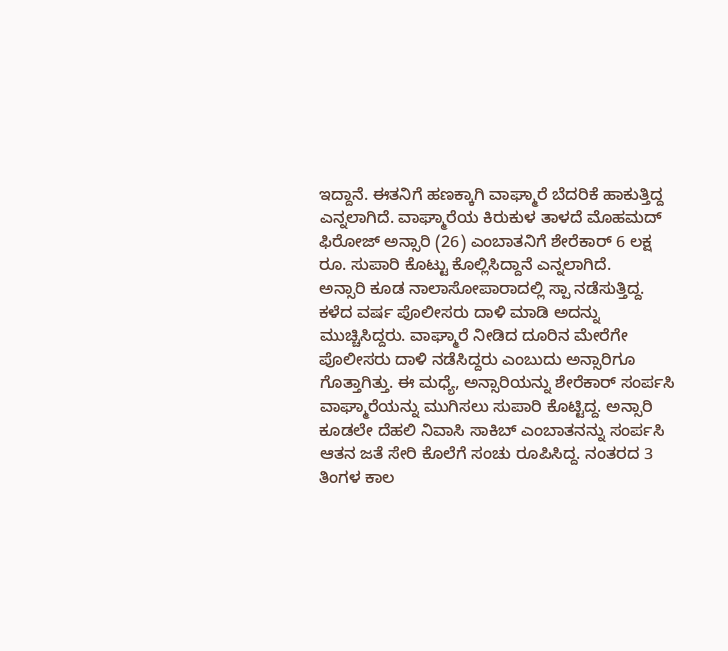ಇದ್ದಾನೆ. ಈತನಿಗೆ ಹಣಕ್ಕಾಗಿ ವಾಘ್ಮಾರೆ ಬೆದರಿಕೆ ಹಾಕುತ್ತಿದ್ದ ಎನ್ನಲಾಗಿದೆ. ವಾಘ್ಮಾರೆಯ ಕಿರುಕುಳ ತಾಳದೆ ಮೊಹಮದ್ ಫಿರೋಜ್ ಅನ್ಸಾರಿ (26) ಎಂಬಾತನಿಗೆ ಶೇರೆಕಾರ್ 6 ಲಕ್ಷ ರೂ. ಸುಪಾರಿ ಕೊಟ್ಟು ಕೊಲ್ಲಿಸಿದ್ದಾನೆ ಎನ್ನಲಾಗಿದೆ.
ಅನ್ಸಾರಿ ಕೂಡ ನಾಲಾಸೋಪಾರಾದಲ್ಲಿ ಸ್ಪಾ ನಡೆಸುತ್ತಿದ್ದ. ಕಳೆದ ವರ್ಷ ಪೊಲೀಸರು ದಾಳಿ ಮಾಡಿ ಅದನ್ನು ಮುಚ್ಚಿಸಿದ್ದರು. ವಾಘ್ಮಾರೆ ನೀಡಿದ ದೂರಿನ ಮೇರೆಗೇ ಪೊಲೀಸರು ದಾಳಿ ನಡೆಸಿದ್ದರು ಎಂಬುದು ಅನ್ಸಾರಿಗೂ ಗೊತ್ತಾಗಿತ್ತು. ಈ ಮಧ್ಯೆ, ಅನ್ಸಾರಿಯನ್ನು ಶೇರೆಕಾರ್ ಸಂರ್ಪಸಿ ವಾಘ್ಮಾರೆಯನ್ನು ಮುಗಿಸಲು ಸುಪಾರಿ ಕೊಟ್ಟಿದ್ದ. ಅನ್ಸಾರಿ ಕೂಡಲೇ ದೆಹಲಿ ನಿವಾಸಿ ಸಾಕಿಬ್ ಎಂಬಾತನನ್ನು ಸಂರ್ಪಸಿ ಆತನ ಜತೆ ಸೇರಿ ಕೊಲೆಗೆ ಸಂಚು ರೂಪಿಸಿದ್ದ. ನಂತರದ 3 ತಿಂಗಳ ಕಾಲ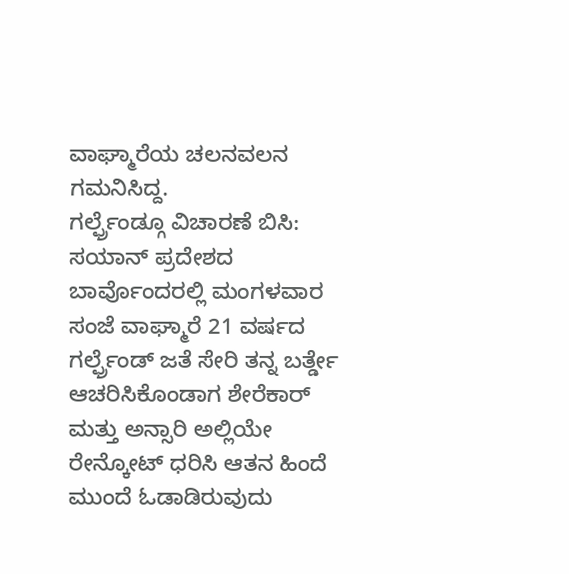ವಾಘ್ಮಾರೆಯ ಚಲನವಲನ ಗಮನಿಸಿದ್ದ.
ಗರ್ಲ್ಫ್ರೆಂಡ್ಗೂ ವಿಚಾರಣೆ ಬಿಸಿ: ಸಯಾನ್ ಪ್ರದೇಶದ ಬಾರ್ವೊಂದರಲ್ಲಿ ಮಂಗಳವಾರ ಸಂಜೆ ವಾಘ್ಮಾರೆ 21 ವರ್ಷದ ಗರ್ಲ್ಫ್ರೆಂಡ್ ಜತೆ ಸೇರಿ ತನ್ನ ಬರ್ತ್ಡೇ ಆಚರಿಸಿಕೊಂಡಾಗ ಶೇರೆಕಾರ್ ಮತ್ತು ಅನ್ಸಾರಿ ಅಲ್ಲಿಯೇ ರೇನ್ಕೋಟ್ ಧರಿಸಿ ಆತನ ಹಿಂದೆ ಮುಂದೆ ಓಡಾಡಿರುವುದು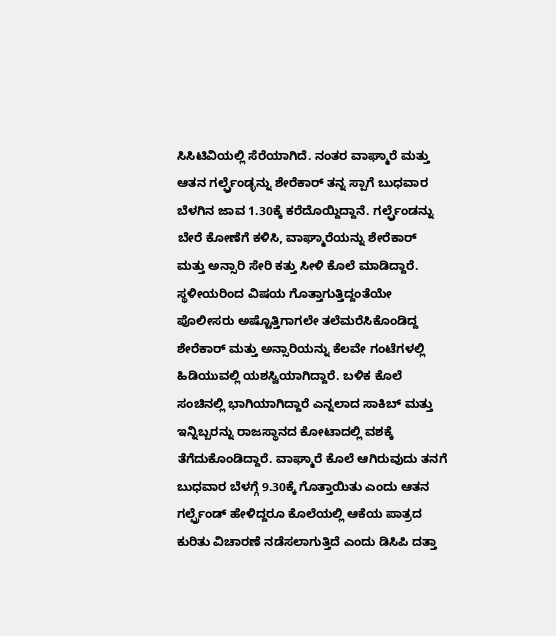ಸಿಸಿಟಿವಿಯಲ್ಲಿ ಸೆರೆಯಾಗಿದೆ. ನಂತರ ವಾಘ್ಮಾರೆ ಮತ್ತು ಆತನ ಗರ್ಲ್ಫ್ರೆಂಡ್ಳನ್ನು ಶೇರೆಕಾರ್ ತನ್ನ ಸ್ಪಾಗೆ ಬುಧವಾರ ಬೆಳಗಿನ ಜಾವ 1.30ಕ್ಕೆ ಕರೆದೊಯ್ದಿದ್ದಾನೆ. ಗರ್ಲ್ಫ್ರೆಂಡನ್ನು ಬೇರೆ ಕೋಣೆಗೆ ಕಳಿಸಿ, ವಾಘ್ಮಾರೆಯನ್ನು ಶೇರೆಕಾರ್ ಮತ್ತು ಅನ್ಸಾರಿ ಸೇರಿ ಕತ್ತು ಸೀಳಿ ಕೊಲೆ ಮಾಡಿದ್ದಾರೆ. ಸ್ಥಳೀಯರಿಂದ ವಿಷಯ ಗೊತ್ತಾಗುತ್ತಿದ್ದಂತೆಯೇ ಪೊಲೀಸರು ಅಷ್ಟೊತ್ತಿಗಾಗಲೇ ತಲೆಮರೆಸಿಕೊಂಡಿದ್ದ ಶೇರೆಕಾರ್ ಮತ್ತು ಅನ್ಸಾರಿಯನ್ನು ಕೆಲವೇ ಗಂಟೆಗಳಲ್ಲಿ ಹಿಡಿಯುವಲ್ಲಿ ಯಶಸ್ವಿಯಾಗಿದ್ದಾರೆ. ಬಳಿಕ ಕೊಲೆ ಸಂಚಿನಲ್ಲಿ ಭಾಗಿಯಾಗಿದ್ದಾರೆ ಎನ್ನಲಾದ ಸಾಕಿಬ್ ಮತ್ತು ಇನ್ನಿಬ್ಬರನ್ನು ರಾಜಸ್ಥಾನದ ಕೋಟಾದಲ್ಲಿ ವಶಕ್ಕೆ ತೆಗೆದುಕೊಂಡಿದ್ದಾರೆ. ವಾಘ್ಮಾರೆ ಕೊಲೆ ಆಗಿರುವುದು ತನಗೆ ಬುಧವಾರ ಬೆಳಗ್ಗೆ 9.30ಕ್ಕೆ ಗೊತ್ತಾಯಿತು ಎಂದು ಆತನ ಗರ್ಲ್ಫ್ರೆಂಡ್ ಹೇಳಿದ್ದರೂ ಕೊಲೆಯಲ್ಲಿ ಆಕೆಯ ಪಾತ್ರದ ಕುರಿತು ವಿಚಾರಣೆ ನಡೆಸಲಾಗುತ್ತಿದೆ ಎಂದು ಡಿಸಿಪಿ ದತ್ತಾ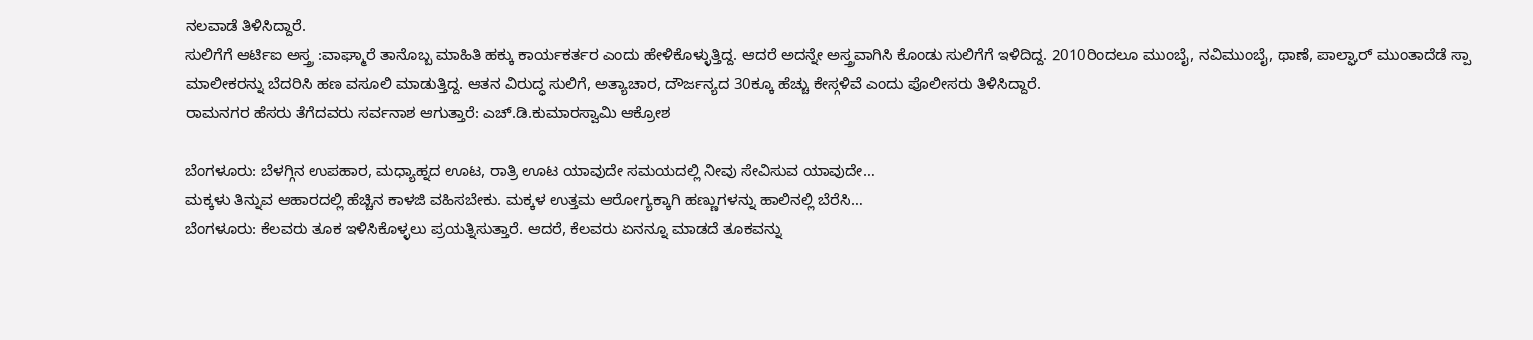ನಲವಾಡೆ ತಿಳಿಸಿದ್ದಾರೆ.
ಸುಲಿಗೆಗೆ ಆರ್ಟಿಐ ಅಸ್ತ್ರ :ವಾಘ್ಮಾರೆ ತಾನೊಬ್ಬ ಮಾಹಿತಿ ಹಕ್ಕು ಕಾರ್ಯಕರ್ತರ ಎಂದು ಹೇಳಿಕೊಳ್ಳುತ್ತಿದ್ದ. ಆದರೆ ಅದನ್ನೇ ಅಸ್ತ್ರವಾಗಿಸಿ ಕೊಂಡು ಸುಲಿಗೆಗೆ ಇಳಿದಿದ್ದ. 2010ರಿಂದಲೂ ಮುಂಬೈ, ನವಿಮುಂಬೈ, ಥಾಣೆ, ಪಾಲ್ಘಾರ್ ಮುಂತಾದೆಡೆ ಸ್ಪಾ ಮಾಲೀಕರನ್ನು ಬೆದರಿಸಿ ಹಣ ವಸೂಲಿ ಮಾಡುತ್ತಿದ್ದ. ಆತನ ವಿರುದ್ಧ ಸುಲಿಗೆ, ಅತ್ಯಾಚಾರ, ದೌರ್ಜನ್ಯದ 30ಕ್ಕೂ ಹೆಚ್ಚು ಕೇಸ್ಗಳಿವೆ ಎಂದು ಪೊಲೀಸರು ತಿಳಿಸಿದ್ದಾರೆ.
ರಾಮನಗರ ಹೆಸರು ತೆಗೆದವರು ಸರ್ವನಾಶ ಆಗುತ್ತಾರೆ: ಎಚ್.ಡಿ.ಕುಮಾರಸ್ವಾಮಿ ಆಕ್ರೋಶ

ಬೆಂಗಳೂರು: ಬೆಳಗ್ಗಿನ ಉಪಹಾರ, ಮಧ್ಯಾಹ್ನದ ಊಟ, ರಾತ್ರಿ ಊಟ ಯಾವುದೇ ಸಮಯದಲ್ಲಿ ನೀವು ಸೇವಿಸುವ ಯಾವುದೇ…
ಮಕ್ಕಳು ತಿನ್ನುವ ಆಹಾರದಲ್ಲಿ ಹೆಚ್ಚಿನ ಕಾಳಜಿ ವಹಿಸಬೇಕು. ಮಕ್ಕಳ ಉತ್ತಮ ಆರೋಗ್ಯಕ್ಕಾಗಿ ಹಣ್ಣುಗಳನ್ನು ಹಾಲಿನಲ್ಲಿ ಬೆರೆಸಿ…
ಬೆಂಗಳೂರು: ಕೆಲವರು ತೂಕ ಇಳಿಸಿಕೊಳ್ಳಲು ಪ್ರಯತ್ನಿಸುತ್ತಾರೆ. ಆದರೆ, ಕೆಲವರು ಏನನ್ನೂ ಮಾಡದೆ ತೂಕವನ್ನು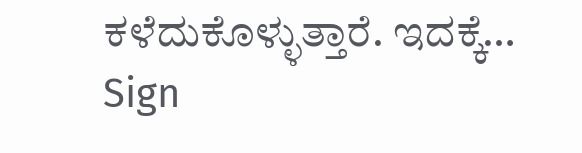ಕಳೆದುಕೊಳ್ಳುತ್ತಾರೆ. ಇದಕ್ಕೆ…
Sign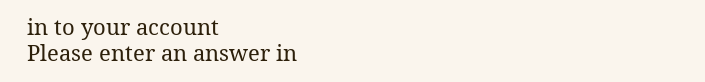in to your account
Please enter an answer in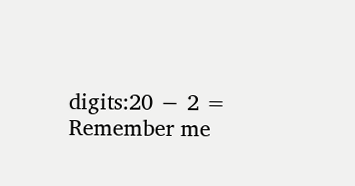digits:20 − 2 =
Remember me